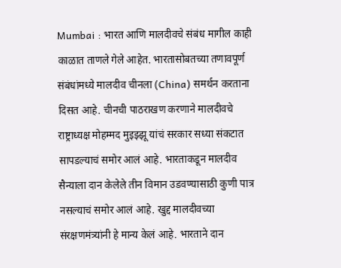Mumbai : भारत आणि मालदीवचे संबंध मागील काही काळात ताणले गेले आहेत. भारतासोबतच्या तणावपूर्ण संबंधांमध्ये मालदीव चीनला (China) समर्थन करताना दिसत आहे. चीनची पाठराखण करणाने मालदीवचे राष्ट्राध्यक्ष मोहम्मद मुइझ्झू यांचं सरकार सध्या संकटात सापडल्याचं समोर आलं आहे. भारताकडून मालदीव सैन्याला दान केलेले तीन विमान उडवण्यासाठी कुणी पात्र नसल्याचं समोर आलं आहे. खुद्द मालदीवच्या संरक्षणमंत्र्यांनी हे मान्य केलं आहे. भारताने दान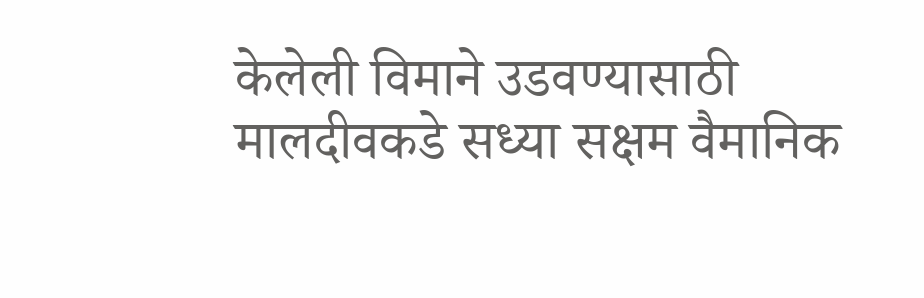केलेली विमाने उडवण्यासाठी मालदीवकडे सध्या सक्षम वैमानिक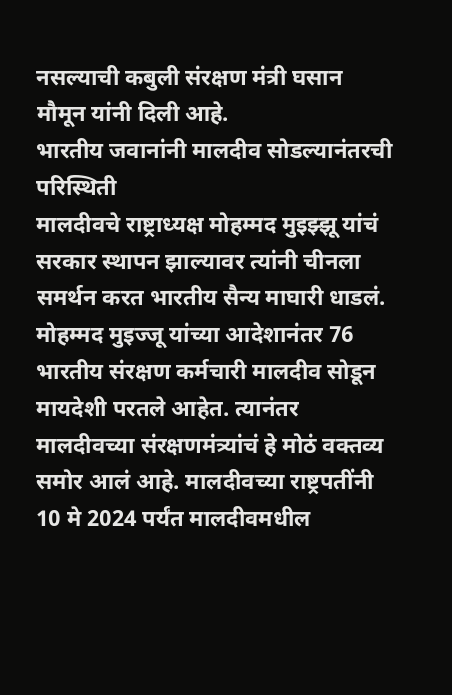नसल्याची कबुली संरक्षण मंत्री घसान मौमून यांनी दिली आहे.
भारतीय जवानांनी मालदीव सोडल्यानंतरची परिस्थिती
मालदीवचे राष्ट्राध्यक्ष मोहम्मद मुइझ्झू यांचं सरकार स्थापन झाल्यावर त्यांनी चीनला समर्थन करत भारतीय सैन्य माघारी धाडलं. मोहम्मद मुइज्जू यांच्या आदेशानंतर 76 भारतीय संरक्षण कर्मचारी मालदीव सोडून मायदेशी परतले आहेत. त्यानंतर मालदीवच्या संरक्षणमंत्र्यांचं हे मोठं वक्तव्य समोर आलं आहे. मालदीवच्या राष्ट्रपतींनी 10 मे 2024 पर्यंत मालदीवमधील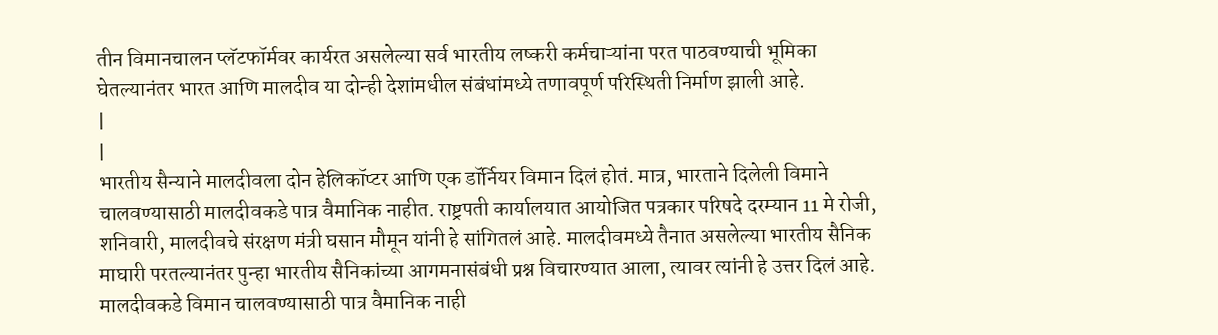तीन विमानचालन प्लॅटफॉर्मवर कार्यरत असलेल्या सर्व भारतीय लष्करी कर्मचाऱ्यांना परत पाठवण्याची भूमिका घेतल्यानंतर भारत आणि मालदीव या दोन्ही देशांमधील संबंधांमध्ये तणावपूर्ण परिस्थिती निर्माण झाली आहे.
|
|
भारतीय सैन्याने मालदीवला दोन हेलिकॉप्टर आणि एक डॉर्नियर विमान दिलं होतं. मात्र, भारताने दिलेली विमाने चालवण्यासाठी मालदीवकडे पात्र वैमानिक नाहीत. राष्ट्रपती कार्यालयात आयोजित पत्रकार परिषदे दरम्यान 11 मे रोजी, शनिवारी, मालदीवचे संरक्षण मंत्री घसान मौमून यांनी हे सांगितलं आहे. मालदीवमध्ये तैनात असलेल्या भारतीय सैनिक माघारी परतल्यानंतर पुन्हा भारतीय सैनिकांच्या आगमनासंबंधी प्रश्न विचारण्यात आला, त्यावर त्यांनी हे उत्तर दिलं आहे.
मालदीवकडे विमान चालवण्यासाठी पात्र वैमानिक नाही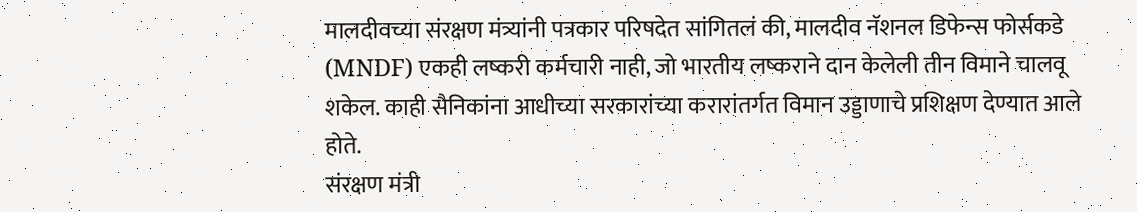मालदीवच्या संरक्षण मंत्र्यांनी पत्रकार परिषदेत सांगितलं की, मालदीव नॅशनल डिफेन्स फोर्सकडे (MNDF) एकही लष्करी कर्मचारी नाही, जो भारतीय लष्कराने दान केलेली तीन विमाने चालवू शकेल. काही सैनिकांना आधीच्या सरकारांच्या करारांतर्गत विमान उड्डाणाचे प्रशिक्षण देण्यात आले होते.
संरक्षण मंत्री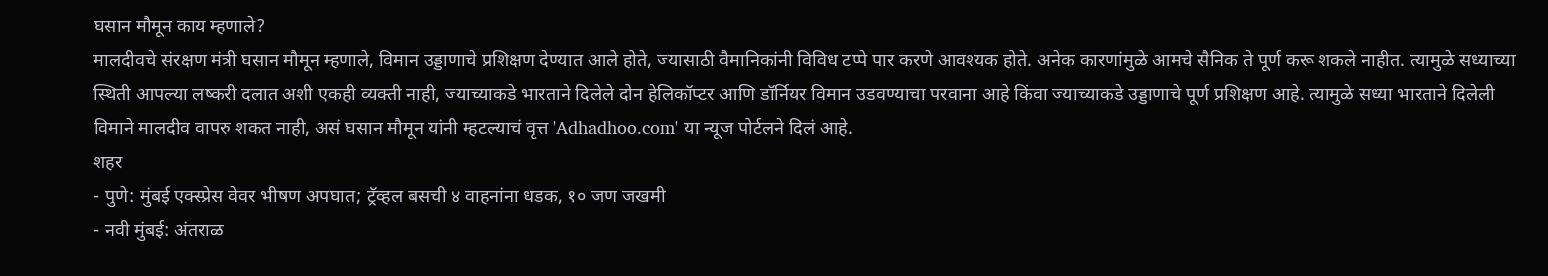घसान मौमून काय म्हणाले?
मालदीवचे संरक्षण मंत्री घसान मौमून म्हणाले, विमान उड्डाणाचे प्रशिक्षण देण्यात आले होते, ज्यासाठी वैमानिकांनी विविध टप्पे पार करणे आवश्यक होते. अनेक कारणांमुळे आमचे सैनिक ते पूर्ण करू शकले नाहीत. त्यामुळे सध्याच्या स्थिती आपल्या लष्करी दलात अशी एकही व्यक्ती नाही, ज्याच्याकडे भारताने दिलेले दोन हेलिकॉप्टर आणि डॉर्नियर विमान उडवण्याचा परवाना आहे किंवा ज्याच्याकडे उड्डाणाचे पूर्ण प्रशिक्षण आहे. त्यामुळे सध्या भारताने दिलेली विमाने मालदीव वापरु शकत नाही, असं घसान मौमून यांनी म्हटल्याचं वृत्त 'Adhadhoo.com' या न्यूज पोर्टलने दिलं आहे.
शहर
- पुणे: मुंबई एक्स्प्रेस वेवर भीषण अपघात; ट्रॅव्हल बसची ४ वाहनांना धडक, १० जण जखमी
- नवी मुंबई: अंतराळ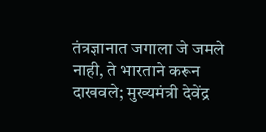तंत्रज्ञानात जगाला जे जमले नाही, ते भारताने करून दाखवले; मुख्यमंत्री देवेंद्र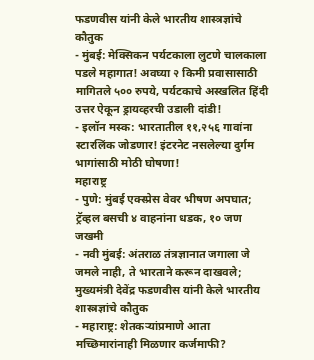फडणवीस यांनी केले भारतीय शास्त्रज्ञांचे कौतुक
- मुंबई: मेक्सिकन पर्यटकाला लुटणे चालकाला पडले महागात! अवघ्या २ किमी प्रवासासाठी मागितले ५०० रुपये, पर्यटकाचे अस्खलित हिंदी उत्तर ऐकून ड्रायव्हरची उडाली दांडी!
- इलॉन मस्क: भारतातील ११,२५६ गावांना स्टारलिंक जोडणार! इंटरनेट नसलेल्या दुर्गम भागांसाठी मोठी घोषणा!
महाराष्ट्र
- पुणे: मुंबई एक्स्प्रेस वेवर भीषण अपघात; ट्रॅव्हल बसची ४ वाहनांना धडक, १० जण जखमी
- नवी मुंबई: अंतराळ तंत्रज्ञानात जगाला जे जमले नाही, ते भारताने करून दाखवले; मुख्यमंत्री देवेंद्र फडणवीस यांनी केले भारतीय शास्त्रज्ञांचे कौतुक
- महाराष्ट्र: शेतकऱ्यांप्रमाणे आता मच्छिमारांनाही मिळणार कर्जमाफी?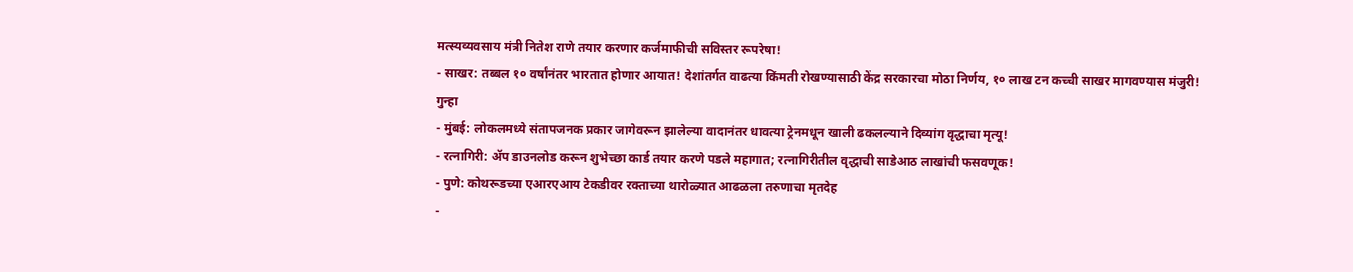मत्स्यव्यवसाय मंत्री नितेश राणे तयार करणार कर्जमाफीची सविस्तर रूपरेषा!
- साखर: तब्बल १० वर्षांनंतर भारतात होणार आयात! देशांतर्गत वाढत्या किंमती रोखण्यासाठी केंद्र सरकारचा मोठा निर्णय, १० लाख टन कच्ची साखर मागवण्यास मंजुरी!
गुन्हा
- मुंबई: लोकलमध्ये संतापजनक प्रकार जागेवरून झालेल्या वादानंतर धावत्या ट्रेनमधून खाली ढकलल्याने दिव्यांग वृद्धाचा मृत्यू!
- रत्नागिरी: ॲप डाउनलोड करून शुभेच्छा कार्ड तयार करणे पडले महागात; रत्नागिरीतील वृद्धाची साडेआठ लाखांची फसवणूक!
- पुणे: कोथरूडच्या एआरएआय टेकडीवर रक्ताच्या थारोळ्यात आढळला तरुणाचा मृतदेह
-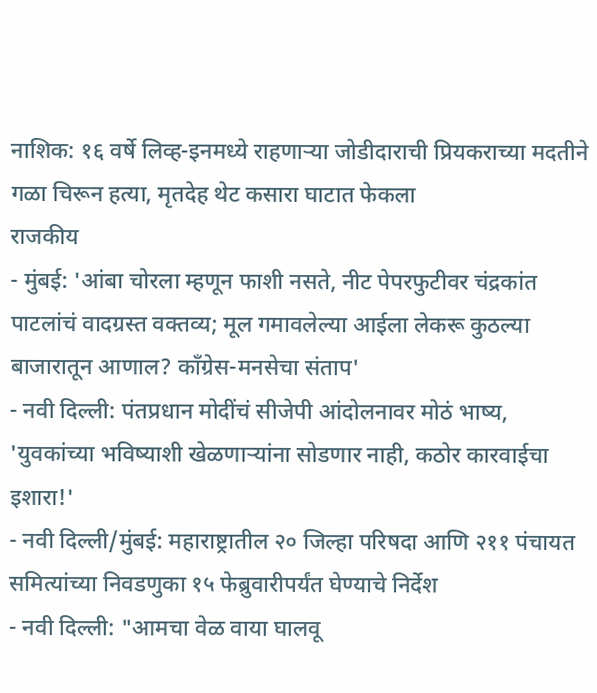नाशिक: १६ वर्षे लिव्ह-इनमध्ये राहणाऱ्या जोडीदाराची प्रियकराच्या मदतीने गळा चिरून हत्या, मृतदेह थेट कसारा घाटात फेकला
राजकीय
- मुंबई: 'आंबा चोरला म्हणून फाशी नसते, नीट पेपरफुटीवर चंद्रकांत पाटलांचं वादग्रस्त वक्तव्य; मूल गमावलेल्या आईला लेकरू कुठल्या बाजारातून आणाल? काँग्रेस-मनसेचा संताप'
- नवी दिल्ली: पंतप्रधान मोदींचं सीजेपी आंदोलनावर मोठं भाष्य, 'युवकांच्या भविष्याशी खेळणाऱ्यांना सोडणार नाही, कठोर कारवाईचा इशारा!'
- नवी दिल्ली/मुंबई: महाराष्ट्रातील २० जिल्हा परिषदा आणि २११ पंचायत समित्यांच्या निवडणुका १५ फेब्रुवारीपर्यंत घेण्याचे निर्देश
- नवी दिल्ली: "आमचा वेळ वाया घालवू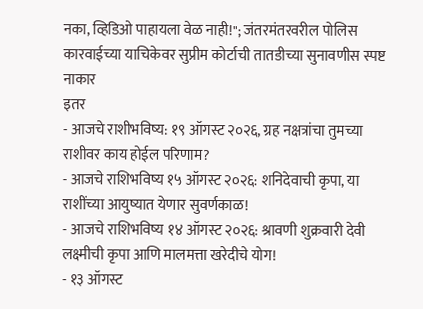नका, व्हिडिओ पाहायला वेळ नाही!"; जंतरमंतरवरील पोलिस कारवाईच्या याचिकेवर सुप्रीम कोर्टाची तातडीच्या सुनावणीस स्पष्ट नाकार
इतर
- आजचे राशीभविष्य: १९ ऑगस्ट २०२६, ग्रह नक्षत्रांचा तुमच्या राशीवर काय होईल परिणाम?
- आजचे राशिभविष्य १५ ऑगस्ट २०२६: शनिदेवाची कृपा, या राशींच्या आयुष्यात येणार सुवर्णकाळ!
- आजचे राशिभविष्य १४ ऑगस्ट २०२६: श्रावणी शुक्रवारी देवी लक्ष्मीची कृपा आणि मालमत्ता खरेदीचे योग!
- १३ ऑगस्ट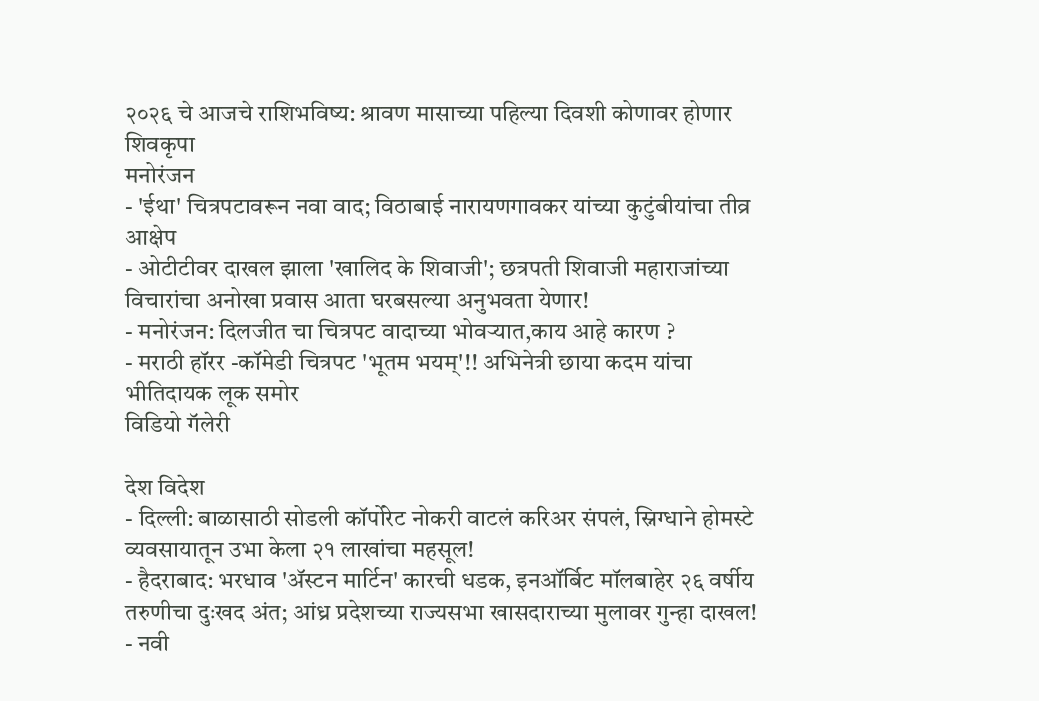२०२६ चे आजचे राशिभविष्य: श्रावण मासाच्या पहिल्या दिवशी कोणावर होणार शिवकृपा
मनोरंजन
- 'ईथा' चित्रपटावरून नवा वाद; विठाबाई नारायणगावकर यांच्या कुटुंबीयांचा तीव्र आक्षेप
- ओटीटीवर दाखल झाला 'खालिद के शिवाजी'; छत्रपती शिवाजी महाराजांच्या विचारांचा अनोखा प्रवास आता घरबसल्या अनुभवता येणार!
- मनोरंजन: दिलजीत चा चित्रपट वादाच्या भोवऱ्यात,काय आहे कारण ?
- मराठी हॉरर -कॉमेडी चित्रपट 'भूतम भयम्'!! अभिनेत्री छाया कदम यांचा भीतिदायक लूक समोर
विडियो गॅलेरी

देश विदेश
- दिल्ली: बाळासाठी सोडली कॉर्पोरेट नोकरी वाटलं करिअर संपलं, स्निग्धाने होमस्टे व्यवसायातून उभा केला २१ लाखांचा महसूल!
- हैदराबाद: भरधाव 'ॲस्टन मार्टिन' कारची धडक, इनऑर्बिट मॉलबाहेर २६ वर्षीय तरुणीचा दुःखद अंत; आंध्र प्रदेशच्या राज्यसभा खासदाराच्या मुलावर गुन्हा दाखल!
- नवी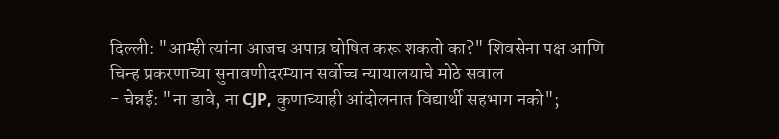दिल्ली: "आम्ही त्यांना आजच अपात्र घोषित करू शकतो का?" शिवसेना पक्ष आणि चिन्ह प्रकरणाच्या सुनावणीदरम्यान सर्वोच्च न्यायालयाचे मोठे सवाल
- चेन्नई: "ना डावे, ना CJP, कुणाच्याही आंदोलनात विद्यार्थी सहभाग नको";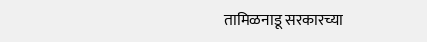तामिळनाडू सरकारच्या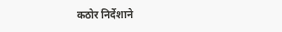कठोर निर्देशाने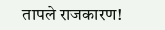तापले राजकारण!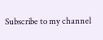Subscribe to my channel